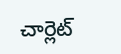చార్లెట్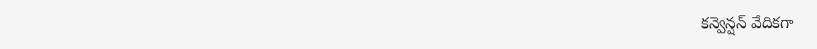కన్వెన్షన్ వేదికగా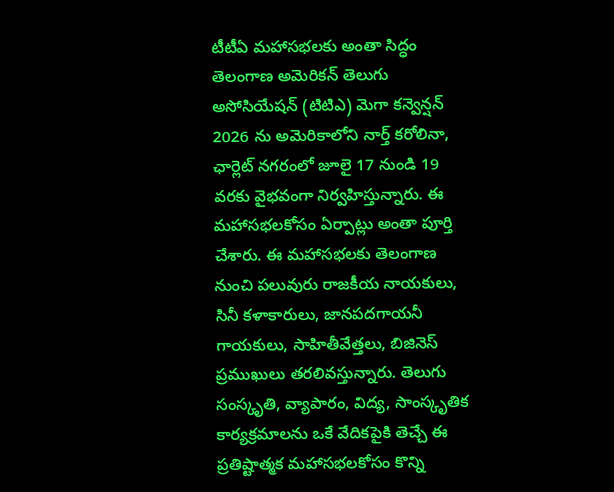టీటీఏ మహాసభలకు అంతా సిద్ధం
తెలంగాణ అమెరికన్ తెలుగు అసోసియేషన్ (టిటిఎ) మెగా కన్వెన్షన్ 2026 ను అమెరికాలోని నార్త్ కరోలినా, ఛార్లెట్ నగరంలో జూలై 17 నుండి 19 వరకు వైభవంగా నిర్వహిస్తున్నారు. ఈ మహాసభలకోసం ఏర్పాట్లు అంతా పూర్తి చేశారు. ఈ మహాసభలకు తెలంగాణ నుంచి పలువురు రాజకీయ నాయకులు, సినీ కళాకారులు, జానపదగాయనీ గాయకులు, సాహితీవేత్తలు, బిజినెస్ ప్రముఖులు తరలివస్తున్నారు. తెలుగు సంస్కృతి, వ్యాపారం, విద్య, సాంస్కృతిక కార్యక్రమాలను ఒకే వేదికపైకి తెచ్చే ఈ ప్రతిష్టాత్మక మహాసభలకోసం కొన్ని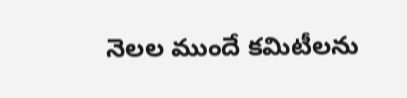నెలల ముందే కమిటీలను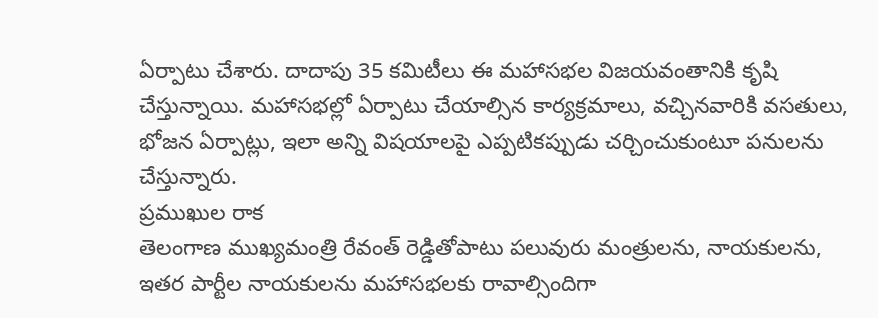ఏర్పాటు చేశారు. దాదాపు 35 కమిటీలు ఈ మహాసభల విజయవంతానికి కృషి చేస్తున్నాయి. మహాసభల్లో ఏర్పాటు చేయాల్సిన కార్యక్రమాలు, వచ్చినవారికి వసతులు, భోజన ఏర్పాట్లు, ఇలా అన్ని విషయాలపై ఎప్పటికప్పుడు చర్చించుకుంటూ పనులను చేస్తున్నారు.
ప్రముఖుల రాక
తెలంగాణ ముఖ్యమంత్రి రేవంత్ రెడ్డితోపాటు పలువురు మంత్రులను, నాయకులను, ఇతర పార్టీల నాయకులను మహాసభలకు రావాల్సిందిగా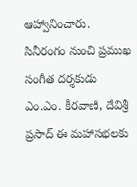ఆహ్వానించారు.
సినీరంగం నుంచి ప్రముఖ సంగీత దర్శకుడు ఎం.ఎం. కీరవాణి, దేవిశ్రీ ప్రసాద్ ఈ మహాసభలకు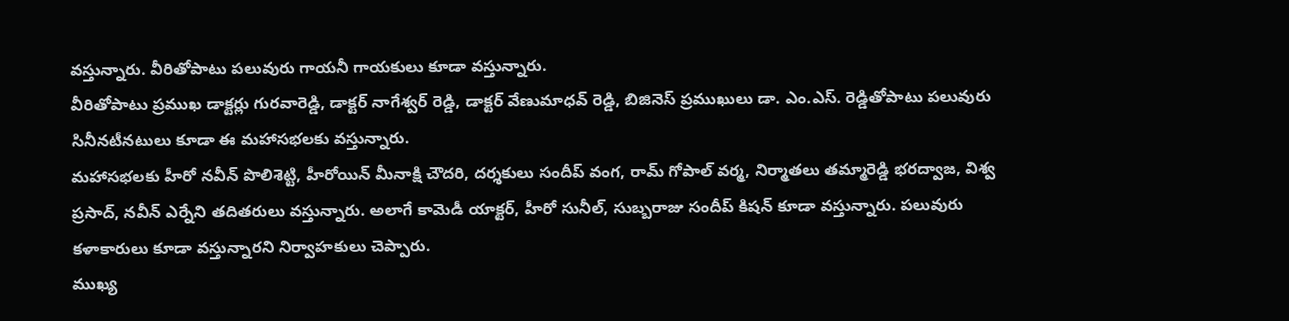వస్తున్నారు. వీరితోపాటు పలువురు గాయనీ గాయకులు కూడా వస్తున్నారు.
వీరితోపాటు ప్రముఖ డాక్టర్లు గురవారెడ్డి, డాక్టర్ నాగేశ్వర్ రెడ్డి, డాక్టర్ వేణుమాధవ్ రెడ్డి, బిజినెస్ ప్రముఖులు డా. ఎం.ఎస్. రెడ్డితోపాటు పలువురు సినీనటీనటులు కూడా ఈ మహాసభలకు వస్తున్నారు.
మహాసభలకు హీరో నవీన్ పొలిశెట్టి, హీరోయిన్ మీనాక్షి చౌదరి, దర్శకులు సందీప్ వంగ, రామ్ గోపాల్ వర్మ, నిర్మాతలు తమ్మారెడ్డి భరద్వాజ, విశ్వ ప్రసాద్, నవీన్ ఎర్నేని తదితరులు వస్తున్నారు. అలాగే కామెడీ యాక్టర్, హీరో సునీల్, సుబ్బరాజు సందీప్ కిషన్ కూడా వస్తున్నారు. పలువురు కళాకారులు కూడా వస్తున్నారని నిర్వాహకులు చెప్పారు.
ముఖ్య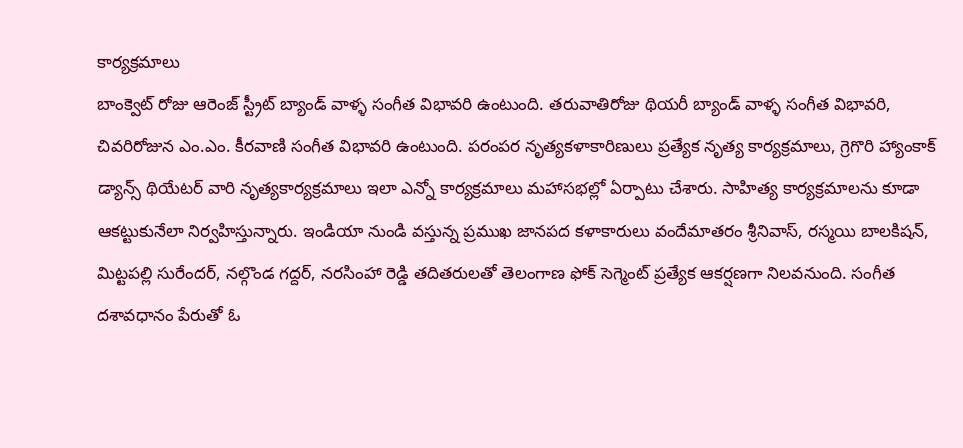కార్యక్రమాలు
బాంక్వెట్ రోజు ఆరెంజ్ స్ట్రీట్ బ్యాండ్ వాళ్ళ సంగీత విభావరి ఉంటుంది. తరువాతిరోజు థియరీ బ్యాండ్ వాళ్ళ సంగీత విభావరి, చివరిరోజున ఎం.ఎం. కీరవాణి సంగీత విభావరి ఉంటుంది. పరంపర నృత్యకళాకారిణులు ప్రత్యేక నృత్య కార్యక్రమాలు, గ్రెగొరి హ్యాంకాక్ డ్యాన్స్ థియేటర్ వారి నృత్యకార్యక్రమాలు ఇలా ఎన్నో కార్యక్రమాలు మహాసభల్లో ఏర్పాటు చేశారు. సాహిత్య కార్యక్రమాలను కూడా ఆకట్టుకునేలా నిర్వహిస్తున్నారు. ఇండియా నుండి వస్తున్న ప్రముఖ జానపద కళాకారులు వందేమాతరం శ్రీనివాస్, రస్మయి బాలకిషన్, మిట్టపల్లి సురేందర్, నల్గొండ గద్దర్, నరసింహా రెడ్డి తదితరులతో తెలంగాణ ఫోక్ సెగ్మెంట్ ప్రత్యేక ఆకర్షణగా నిలవనుంది. సంగీత దశావధానం పేరుతో ఓ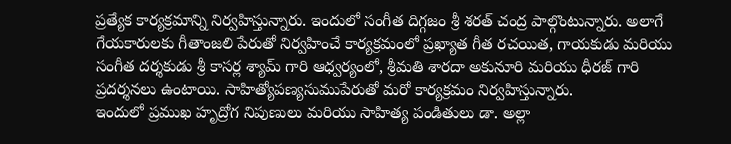ప్రత్యేక కార్యక్రమాన్ని నిర్వహిస్తున్నారు. ఇందులో సంగీత దిగ్గజం శ్రీ శరత్ చంద్ర పాల్గొంటున్నారు. అలాగే గేయకారులకు గీతాంజలి పేరుతో నిర్వహించే కార్యక్రమంలో ప్రఖ్యాత గీత రచయిత, గాయకుడు మరియు సంగీత దర్శకుడు శ్రీ కాసర్ల శ్యామ్ గారి ఆధ్వర్యంలో, శ్రీమతి శారదా అకునూరి మరియు ధీరజ్ గారి ప్రదర్శనలు ఉంటాయి. సాహిత్యోపణ్యసుముపేరుతో మరో కార్యక్రమం నిర్వహిస్తున్నారు.
ఇందులో ప్రముఖ హృద్రోగ నిపుణులు మరియు సాహిత్య పండితులు డా. అల్లా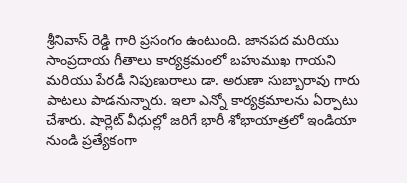శ్రీనివాస్ రెడ్డి గారి ప్రసంగం ఉంటుంది. జానపద మరియు సాంప్రదాయ గీతాలు కార్యక్రమంలో బహుముఖ గాయని మరియు పేరడీ నిపుణురాలు డా. అరుణా సుబ్బారావు గారు పాటలు పాడనున్నారు. ఇలా ఎన్నో కార్యక్రమాలను ఏర్పాటు చేశారు. షార్లెట్ వీధుల్లో జరిగే భారీ శోభాయాత్రలో ఇండియా నుండి ప్రత్యేకంగా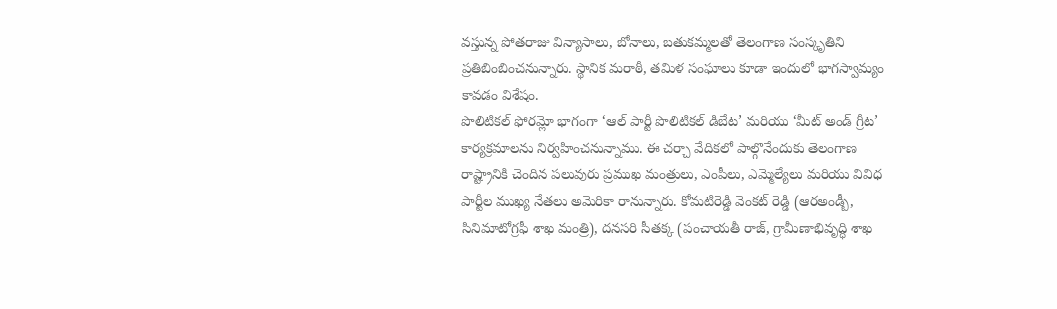వస్తున్న పోతరాజు విన్యాసాలు, బోనాలు, బతుకమ్మలతో తెలంగాణ సంస్కృతిని ప్రతిబింబించనున్నారు. స్థానిక మరాఠీ, తమిళ సంఘాలు కూడా ఇందులో భాగస్వామ్యం కావడం విశేషం.
పొలిటికల్ ఫోరమ్లో భాగంగా ‘ఆల్ పార్టీ పొలిటికల్ డిబేట’ మరియు ‘మీట్ అండ్ గ్రీట’ కార్యక్రమాలను నిర్వహించనున్నాము. ఈ చర్చా వేదికలో పాల్గొనేందుకు తెలంగాణ రాష్ట్రానికి చెందిన పలువురు ప్రముఖ మంత్రులు, ఎంపీలు, ఎమ్మెల్యేలు మరియు వివిధ పార్టీల ముఖ్య నేతలు అమెరికా రానున్నారు. కోమటిరెడ్డి వెంకట్ రెడ్డి (ఆరఅండ్బీ, సినిమాటోగ్రఫీ శాఖ మంత్రి), దనసరి సీతక్క (పంచాయతీ రాజ్, గ్రామీణాభివృద్ధి శాఖ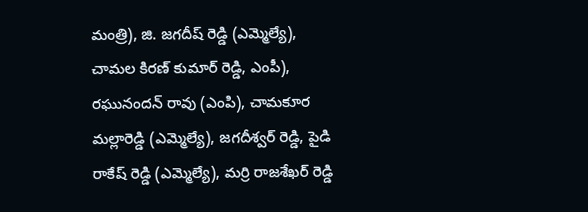మంత్రి), జి. జగదీష్ రెడ్డి (ఎమ్మెల్యే), చామల కిరణ్ కుమార్ రెడ్డి, ఎంపీ), రఘునందన్ రావు (ఎంపి), చామకూర మల్లారెడ్డి (ఎమ్మెల్యే), జగదీశ్వర్ రెడ్డి, పైడి రాకేష్ రెడ్డి (ఎమ్మెల్యే), మర్రి రాజశేఖర్ రెడ్డి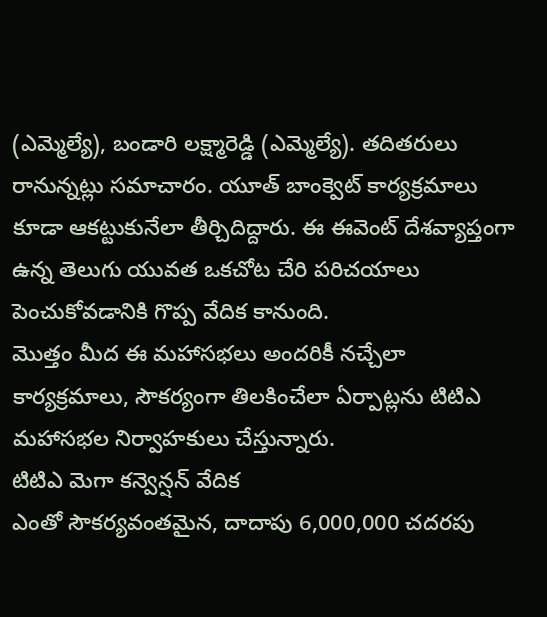(ఎమ్మెల్యే), బండారి లక్ష్మారెడ్డి (ఎమ్మెల్యే). తదితరులు రానున్నట్లు సమాచారం. యూత్ బాంక్వెట్ కార్యక్రమాలు కూడా ఆకట్టుకునేలా తీర్చిదిద్దారు. ఈ ఈవెంట్ దేశవ్యాప్తంగా ఉన్న తెలుగు యువత ఒకచోట చేరి పరిచయాలు పెంచుకోవడానికి గొప్ప వేదిక కానుంది.
మొత్తం మీద ఈ మహాసభలు అందరికీ నచ్చేలా కార్యక్రమాలు, సౌకర్యంగా తిలకించేలా ఏర్పాట్లను టిటిఎ మహాసభల నిర్వాహకులు చేస్తున్నారు.
టిటిఎ మెగా కన్వెన్షన్ వేదిక
ఎంతో సౌకర్యవంతమైన, దాదాపు 6,000,000 చదరపు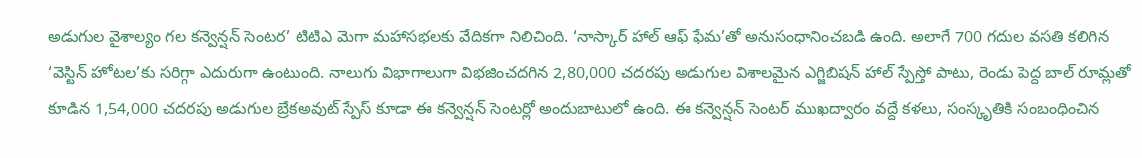అడుగుల వైశాల్యం గల కన్వెన్షన్ సెంటర’ టిటిఎ మెగా మహాసభలకు వేదికగా నిలిచింది. ‘నాస్కార్ హాల్ ఆఫ్ ఫేమ’తో అనుసంధానించబడి ఉంది. అలాగే 700 గదుల వసతి కలిగిన ‘వెస్టిన్ హోటల’కు సరిగ్గా ఎదురుగా ఉంటుంది. నాలుగు విభాగాలుగా విభజించదగిన 2,80,000 చదరపు అడుగుల విశాలమైన ఎగ్జిబిషన్ హాల్ స్పేస్తో పాటు, రెండు పెద్ద బాల్ రూమ్లతో కూడిన 1,54,000 చదరపు అడుగుల బ్రేకఅవుట్ స్పేస్ కూడా ఈ కన్వెన్షన్ సెంటర్లో అందుబాటులో ఉంది. ఈ కన్వెన్షన్ సెంటర్ ముఖద్వారం వద్దే కళలు, సంస్కృతికి సంబంధించిన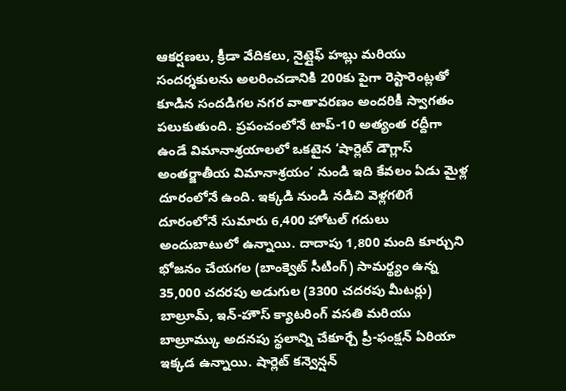ఆకర్షణలు, క్రీడా వేదికలు, నైట్లైఫ్ హబ్లు మరియు సందర్శకులను అలరించడానికి 200కు పైగా రెస్టారెంట్లతో కూడిన సందడిగల నగర వాతావరణం అందరికీ స్వాగతం పలుకుతుంది. ప్రపంచంలోనే టాప్-10 అత్యంత రద్దీగా ఉండే విమానాశ్రయాలలో ఒకటైన ‘షార్లెట్ డౌగ్లాస్ అంతర్జాతీయ విమానాశ్రయం’ నుండి ఇది కేవలం ఏడు మైళ్ల దూరంలోనే ఉంది. ఇక్కడి నుండి నడిచి వెళ్లగలిగే దూరంలోనే సుమారు 6,400 హోటల్ గదులు అందుబాటులో ఉన్నాయి. దాదాపు 1,800 మంది కూర్చుని భోజనం చేయగల (బాంక్వెట్ సీటింగ్) సామర్థ్యం ఉన్న 35,000 చదరపు అడుగుల (3300 చదరపు మీటర్లు) బాల్రూమ్, ఇన్-హౌస్ క్యాటరింగ్ వసతి మరియు బాల్రూమ్కు అదనపు స్థలాన్ని చేకూర్చే ప్రీ-ఫంక్షన్ ఏరియా ఇక్కడ ఉన్నాయి. షార్లెట్ కన్వెన్షన్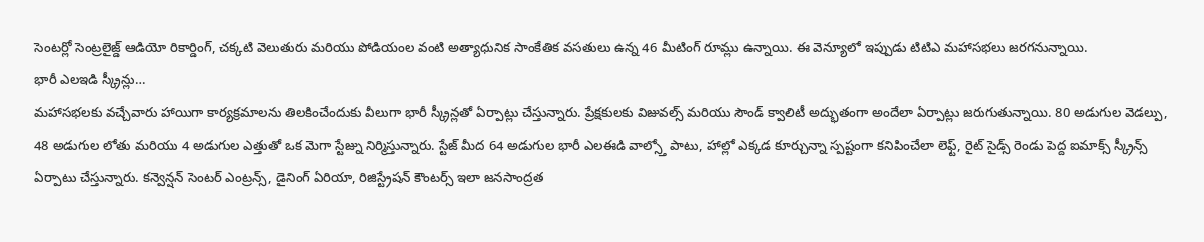సెంటర్లో సెంట్రలైజ్డ్ ఆడియో రికార్డింగ్, చక్కటి వెలుతురు మరియు పోడియంల వంటి అత్యాధునిక సాంకేతిక వసతులు ఉన్న 46 మీటింగ్ రూమ్లు ఉన్నాయి. ఈ వెన్యూలో ఇప్పుడు టిటిఎ మహాసభలు జరగనున్నాయి.
భారీ ఎలఇడి స్క్రీన్లు…
మహాసభలకు వచ్చేవారు హాయిగా కార్యక్రమాలను తిలకించేందుకు వీలుగా భారీ స్క్రీన్లతో ఏర్పాట్లు చేస్తున్నారు. ప్రేక్షకులకు విజువల్స్ మరియు సౌండ్ క్వాలిటీ అద్భుతంగా అందేలా ఏర్పాట్లు జరుగుతున్నాయి. 80 అడుగుల వెడల్పు, 48 అడుగుల లోతు మరియు 4 అడుగుల ఎత్తుతో ఒక మెగా స్టేజ్ను నిర్మిస్తున్నారు. స్టేజ్ మీద 64 అడుగుల భారీ ఎలఈడి వాల్స్తో పాటు, హాల్లో ఎక్కడ కూర్చున్నా స్పష్టంగా కనిపించేలా లెఫ్ట్, రైట్ సైడ్స్ రెండు పెద్ద ఐమాక్స్ స్క్రీన్స్ ఏర్పాటు చేస్తున్నారు. కన్వెన్షన్ సెంటర్ ఎంట్రన్స్, డైనింగ్ ఏరియా, రిజిస్ట్రేషన్ కౌంటర్స్ ఇలా జనసాంద్రత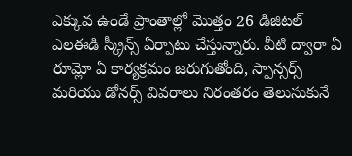ఎక్కువ ఉండే ప్రాంతాల్లో మొత్తం 26 డిజిటల్ ఎలఈడి స్క్రీన్స్ ఏర్పాటు చేస్తున్నారు. వీటి ద్వారా ఏ రూమ్లో ఏ కార్యక్రమం జరుగుతోంది, స్పాన్సర్స్ మరియు డోనర్స్ వివరాలు నిరంతరం తెలుసుకునే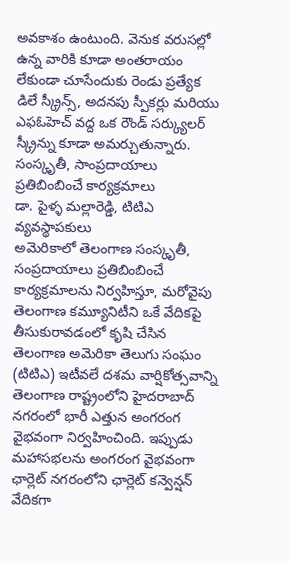అవకాశం ఉంటుంది. వెనుక వరుసల్లో ఉన్న వారికి కూడా అంతరాయం లేకుండా చూసేందుకు రెండు ప్రత్యేక డిలే స్క్రీన్స్, అదనపు స్పీకర్లు మరియు ఎఫఓహెచ్ వద్ద ఒక రౌండ్ సర్క్యులర్ స్క్రీన్ను కూడా అమర్చుతున్నారు.
సంస్కృతీ, సాంప్రదాయాలు ప్రతిబింబించే కార్యక్రమాలు
డా. పైళ్ళ మల్లారెడ్డి, టిటిఎ వ్యవస్థాపకులు
అమెరికాలో తెలంగాణ సంస్కృతీ, సంప్రదాయాలు ప్రతిబింబించే కార్యక్రమాలను నిర్వహిస్తూ, మరోవైపు తెలంగాణ కమ్యూనిటీని ఒకే వేదికపై తీసుకురావడంలో కృషి చేసిన తెలంగాణ అమెరికా తెలుగు సంఘం (టిటిఎ) ఇటీవలే దశమ వార్షికోత్సవాన్ని తెలంగాణ రాష్ట్రంలోని హైదరాబాద్ నగరంలో భారీ ఎత్తున అంగరంగ వైభవంగా నిర్వహించింది. ఇప్పుడు మహాసభలను అంగరంగ వైభవంగా ఛార్లెట్ నగరంలోని ఛార్లెట్ కన్వెన్షన్ వేదికగా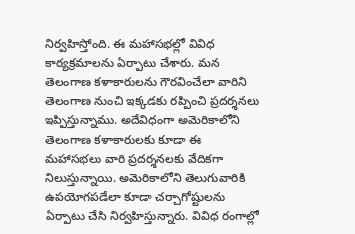నిర్వహిస్తోంది. ఈ మహాసభల్లో వివిధ కార్యక్రమాలను ఏర్పాటు చేశారు. మన తెలంగాణ కళాకారులను గౌరవించేలా వారిని తెలంగాణ నుంచి ఇక్కడకు రప్పించి ప్రదర్శనలు ఇప్పిస్తున్నాము. అదేవిధంగా అమెరికాలోని తెలంగాణ కళాకారులకు కూడా ఈ మహాసభలు వారి ప్రదర్శనలకు వేదికగా నిలుస్తున్నాయి. అమెరికాలోని తెలుగువారికి ఉపయోగపడేలా కూడా చర్చాగోష్టులను ఏర్పాటు చేసి నిర్వహిస్తున్నారు. వివిధ రంగాల్లో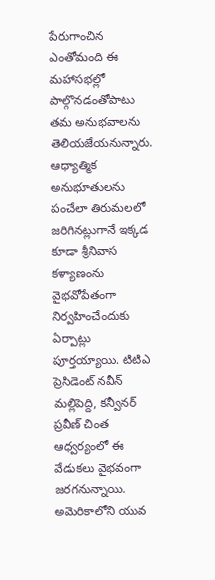పేరుగాంచిన ఎంతోమంది ఈ మహాసభల్లో పాల్గొనడంతోపాటు తమ అనుభవాలను తెలియజేయనున్నారు. ఆధ్యాత్మిక అనుభూతులను పంచేలా తిరుమలలో జరిగినట్లుగానే ఇక్కడ కూడా శ్రీనివాస కళ్యాణంను వైభవోపేతంగా నిర్వహించేందుకు ఏర్పాట్లు పూర్తయ్యాయి. టిటిఎ ప్రెసిడెంట్ నవీన్ మల్లిపెద్ది, కన్వీనర్ ప్రవీణ్ చింత ఆధ్వర్యంలో ఈ వేడుకలు వైభవంగా జరగనున్నాయి. అమెరికాలోని యువ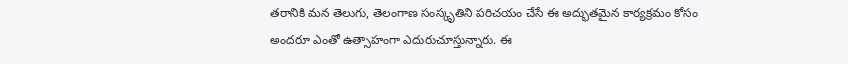తరానికి మన తెలుగు, తెలంగాణ సంస్కృతిని పరిచయం చేసే ఈ అద్భుతమైన కార్యక్రమం కోసం అందరూ ఎంతో ఉత్సాహంగా ఎదురుచూస్తున్నారు. ఈ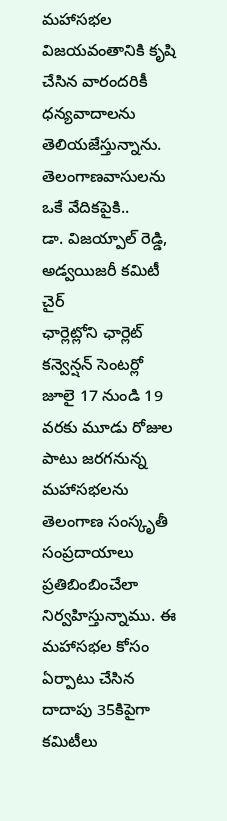మహాసభల విజయవంతానికి కృషి చేసిన వారందరికీ ధన్యవాదాలను తెలియజేస్తున్నాను.
తెలంగాణవాసులను ఒకే వేదికపైకి..
డా. విజయ్పాల్ రెడ్డి, అడ్వయిజరీ కమిటీ చైర్
ఛార్లెట్లోని ఛార్లెట్ కన్వెన్షన్ సెంటర్లో జూలై 17 నుండి 19 వరకు మూడు రోజుల పాటు జరగనున్న మహాసభలను తెలంగాణ సంస్కృతీ సంప్రదాయాలు ప్రతిబింబించేలా నిర్వహిస్తున్నాము. ఈ మహాసభల కోసం ఏర్పాటు చేసిన దాదాపు 35కిపైగా కమిటీలు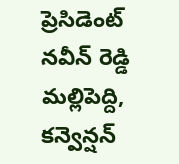ప్రెసిడెంట్ నవీన్ రెడ్డి మల్లిపెద్ది, కన్వెన్షన్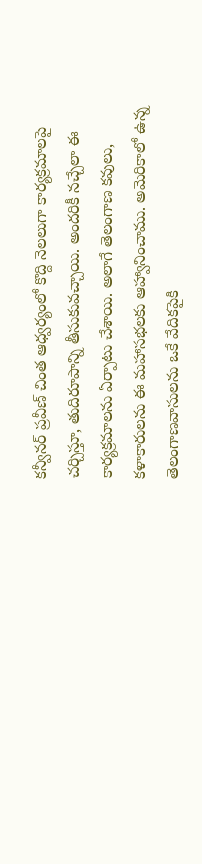కన్వీనర్ ప్రవీణ్ చింత ఆధ్వర్యంలో కొద్ది నెలలుగా కార్యక్రమాలపై చర్చిస్తూ, తుదిరూపాన్ని తీసుకువచ్చాయి. అందరికీ నచ్చేలా ఈ కార్యక్రమాలను ఏర్పాటు చేశాయి. అలాగే తెలంగాణ కవులు, కళాకారులను ఈ మహాసభలకు ఆహ్వానించాము. అమెరికాలో ఉన్న తెలంగాణవాసులను ఒకే వేదికపైకి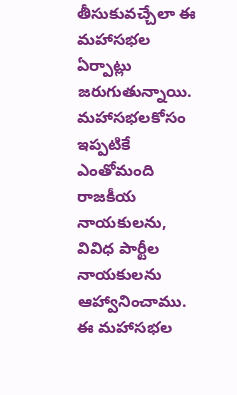తీసుకువచ్చేలా ఈ మహాసభల ఏర్పాట్లు జరుగుతున్నాయి. మహాసభలకోసం ఇప్పటికే ఎంతోమంది రాజకీయ నాయకులను, వివిధ పార్టీల నాయకులను ఆహ్వానించాము. ఈ మహాసభల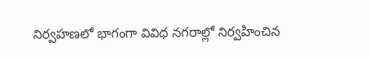నిర్వహణలో భాగంగా వివిధ నగరాల్లో నిర్వహించిన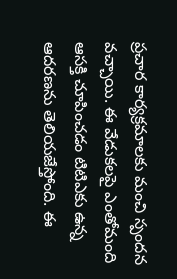ప్రచార కార్యక్రమాలకు మంచి స్పందన వచ్చాయి. ఈ వేడుకలపై ఎంతోమంది ఆసక్తి చూపించడం టిటిఎకు ఉన్న ఆదరణను తెలియజేస్తోంది. ఈ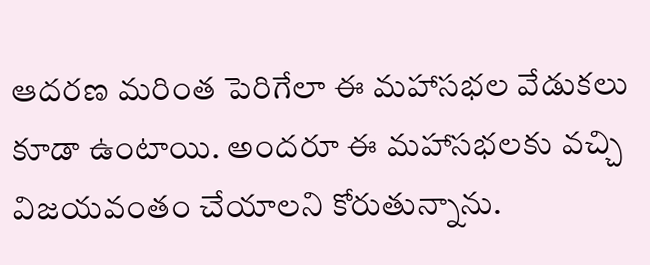ఆదరణ మరింత పెరిగేలా ఈ మహాసభల వేడుకలు కూడా ఉంటాయి. అందరూ ఈ మహాసభలకు వచ్చి విజయవంతం చేయాలని కోరుతున్నాను.